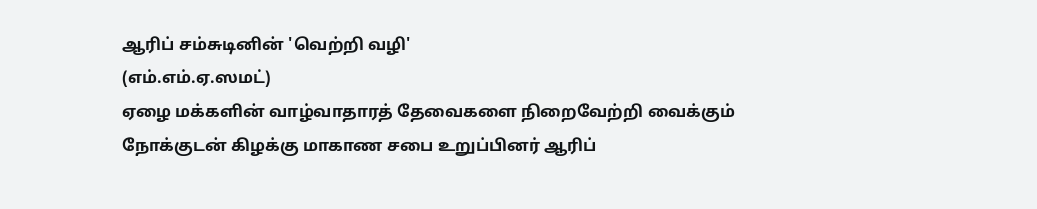ஆரிப் சம்சுடினின் 'வெற்றி வழி'
(எம்.எம்.ஏ.ஸமட்)
ஏழை மக்களின் வாழ்வாதாரத் தேவைகளை நிறைவேற்றி வைக்கும் நோக்குடன் கிழக்கு மாகாண சபை உறுப்பினர் ஆரிப்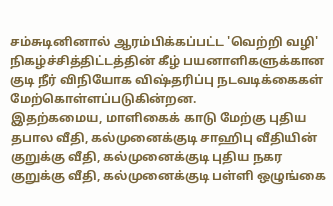சம்சுடினினால் ஆரம்பிக்கப்பட்ட 'வெற்றி வழி' நிகழ்ச்சித்திட்டத்தின் கீழ் பயனாளிகளுக்கான குடி நீர் விநியோக விஷ்தரிப்பு நடவடிக்கைகள் மேற்கொள்ளப்படுகின்றன.
இதற்கமைய, மாளிகைக் காடு மேற்கு புதிய தபால வீதி, கல்முனைக்குடி சாஹிபு வீதியின் குறுக்கு வீதி, கல்முனைக்குடி புதிய நகர குறுக்கு வீதி, கல்முனைக்குடி பள்ளி ஒழுங்கை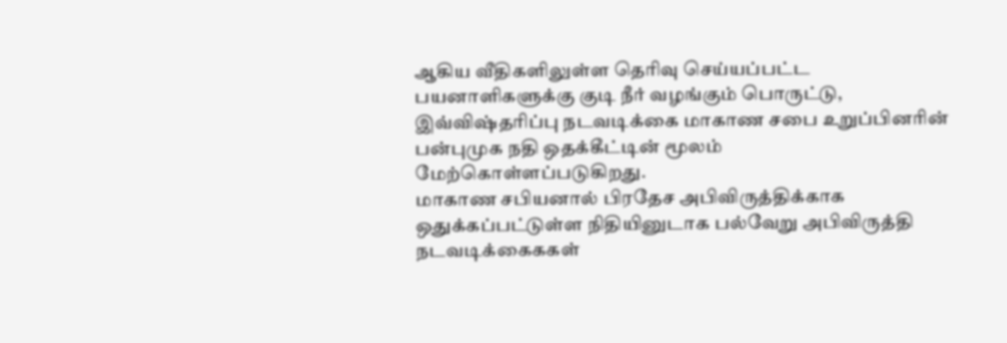ஆகிய வீதிகளிலுள்ள தெரிவு செய்யப்பட்ட பயனாளிகளுக்கு குடி நீர் வழங்கும் பொருட்டு, இவ்விஷ்தரிப்பு நடவடிக்கை மாகாண சபை உறுப்பினரின் பன்புமுக நதி ஒதக்கீட்டின் மூலம் மேற்கொள்ளப்படுகிறது.
மாகாண சபியனால் பிரதேச அபிவிருத்திக்காக ஒதுக்கப்பட்டுள்ள நிதியினுடாக பல்வேறு அபிவிருத்தி நடவடிக்கைககள்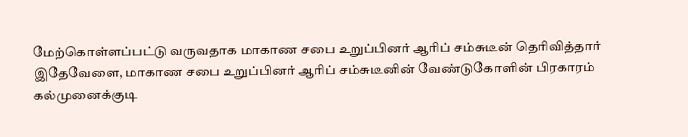மேற்கொள்ளப்பட்டு வருவதாக மாகாண சபை உறுப்பினர் ஆரிப் சம்சுடீன் தெரிவித்தார்
இதேவேளை, மாகாண சபை உறுப்பினர் ஆரிப் சம்சுடீனின் வேண்டுகோளின் பிரகாரம் கல்முனைக்குடி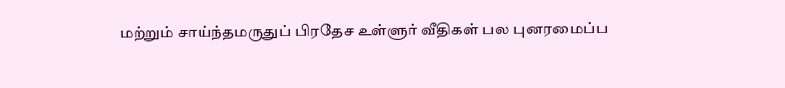மற்றும் சாய்ந்தமருதுப் பிரதேச உள்ளுர் வீதிகள் பல புனரமைப்ப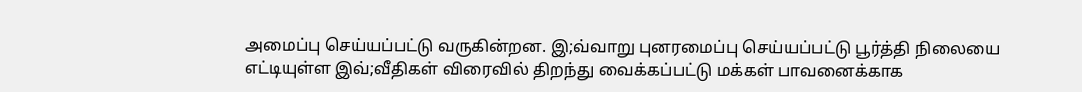அமைப்பு செய்யப்பட்டு வருகின்றன. இ;வ்வாறு புனரமைப்பு செய்யப்பட்டு பூர்த்தி நிலையை எட்டியுள்ள இவ்;வீதிகள் விரைவில் திறந்து வைக்கப்பட்டு மக்கள் பாவனைக்காக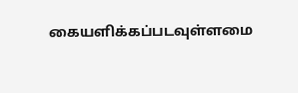கையளிக்கப்படவுள்ளமை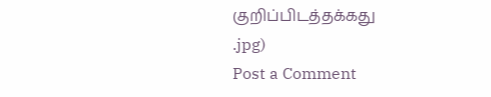குறிப்பிடத்தக்கது
.jpg)
Post a Comment